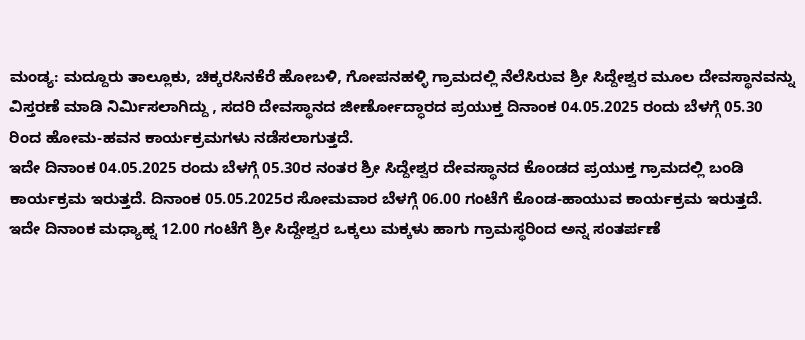ಮಂಡ್ಯ: ಮದ್ದೂರು ತಾಲ್ಲೂಕು, ಚಿಕ್ಕರಸಿನಕೆರೆ ಹೋಬಳಿ, ಗೋಪನಹಳ್ಳಿ ಗ್ರಾಮದಲ್ಲಿ ನೆಲೆಸಿರುವ ಶ್ರೀ ಸಿದ್ದೇಶ್ವರ ಮೂಲ ದೇವಸ್ಥಾನವನ್ನು ವಿಸ್ತರಣೆ ಮಾಡಿ ನಿರ್ಮಿಸಲಾಗಿದ್ದು , ಸದರಿ ದೇವಸ್ಥಾನದ ಜೀರ್ಣೋದ್ಧಾರದ ಪ್ರಯುಕ್ತ ದಿನಾಂಕ 04.05.2025 ರಂದು ಬೆಳಗ್ಗೆ 05.30 ರಿಂದ ಹೋಮ-ಹವನ ಕಾರ್ಯಕ್ರಮಗಳು ನಡೆಸಲಾಗುತ್ತದೆ.
ಇದೇ ದಿನಾಂಕ 04.05.2025 ರಂದು ಬೆಳಗ್ಗೆ 05.30ರ ನಂತರ ಶ್ರೀ ಸಿದ್ದೇಶ್ವರ ದೇವಸ್ಥಾನದ ಕೊಂಡದ ಪ್ರಯುಕ್ತ ಗ್ರಾಮದಲ್ಲಿ ಬಂಡಿ ಕಾರ್ಯಕ್ರಮ ಇರುತ್ತದೆ. ದಿನಾಂಕ 05.05.2025ರ ಸೋಮವಾರ ಬೆಳಗ್ಗೆ 06.00 ಗಂಟೆಗೆ ಕೊಂಡ-ಹಾಯುವ ಕಾರ್ಯಕ್ರಮ ಇರುತ್ತದೆ.
ಇದೇ ದಿನಾಂಕ ಮಧ್ಯಾಹ್ನ 12.00 ಗಂಟೆಗೆ ಶ್ರೀ ಸಿದ್ದೇಶ್ವರ ಒಕ್ಕಲು ಮಕ್ಕಳು ಹಾಗು ಗ್ರಾಮಸ್ಥರಿಂದ ಅನ್ನ ಸಂತರ್ಪಣೆ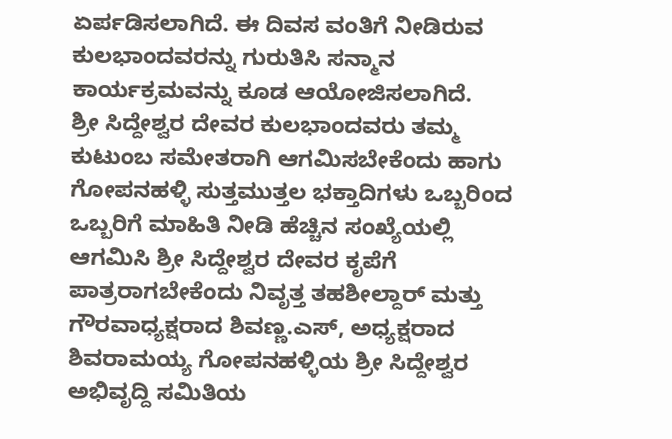ಏರ್ಪಡಿಸಲಾಗಿದೆ. ಈ ದಿವಸ ವಂತಿಗೆ ನೀಡಿರುವ ಕುಲಭಾಂದವರನ್ನು ಗುರುತಿಸಿ ಸನ್ಮಾನ ಕಾರ್ಯಕ್ರಮವನ್ನು ಕೂಡ ಆಯೋಜಿಸಲಾಗಿದೆ.
ಶ್ರೀ ಸಿದ್ದೇಶ್ವರ ದೇವರ ಕುಲಭಾಂದವರು ತಮ್ಮ ಕುಟುಂಬ ಸಮೇತರಾಗಿ ಆಗಮಿಸಬೇಕೆಂದು ಹಾಗು ಗೋಪನಹಳ್ಳಿ ಸುತ್ತಮುತ್ತಲ ಭಕ್ತಾದಿಗಳು ಒಬ್ಬರಿಂದ ಒಬ್ಬರಿಗೆ ಮಾಹಿತಿ ನೀಡಿ ಹೆಚ್ಚಿನ ಸಂಖ್ಯೆಯಲ್ಲಿ ಆಗಮಿಸಿ ಶ್ರೀ ಸಿದ್ದೇಶ್ವರ ದೇವರ ಕೃಪೆಗೆ ಪಾತ್ರರಾಗಬೇಕೆಂದು ನಿವೃತ್ತ ತಹಶೀಲ್ದಾರ್ ಮತ್ತು ಗೌರವಾಧ್ಯಕ್ಷರಾದ ಶಿವಣ್ಣ.ಎಸ್, ಅಧ್ಯಕ್ಷರಾದ ಶಿವರಾಮಯ್ಯ ಗೋಪನಹಳ್ಳಿಯ ಶ್ರೀ ಸಿದ್ದೇಶ್ವರ ಅಭಿವೃದ್ದಿ ಸಮಿತಿಯ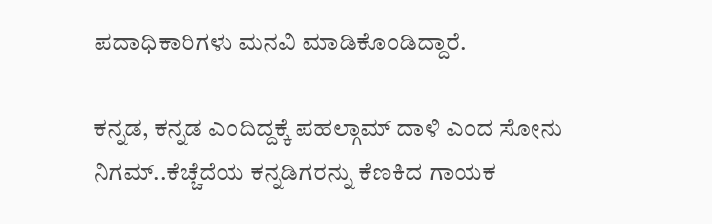ಪದಾಧಿಕಾರಿಗಳು ಮನವಿ ಮಾಡಿಕೊಂಡಿದ್ದಾರೆ.

ಕನ್ನಡ, ಕನ್ನಡ ಎಂದಿದ್ದಕ್ಕೆ ಪಹಲ್ಗಾಮ್ ದಾಳಿ ಎಂದ ಸೋನು ನಿಗಮ್..ಕೆಚ್ಚೆದೆಯ ಕನ್ನಡಿಗರನ್ನು ಕೆಣಕಿದ ಗಾಯಕ